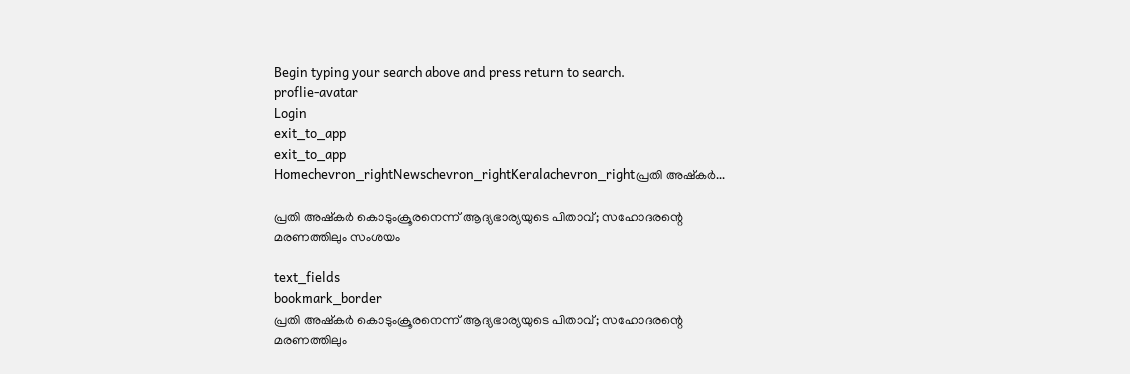Begin typing your search above and press return to search.
proflie-avatar
Login
exit_to_app
exit_to_app
Homechevron_rightNewschevron_rightKeralachevron_rightപ്രതി അഷ്‌കര്‍...

പ്രതി അഷ്‌കര്‍ കൊടുംക്രൂരനെന്ന് ആദ്യഭാര്യയുടെ പിതാവ്; സഹോദരന്റെ മരണത്തിലും സംശയം

text_fields
bookmark_border
പ്രതി അഷ്‌കര്‍ കൊടുംക്രൂരനെന്ന് ആദ്യഭാര്യയുടെ പിതാവ്; സഹോദരന്റെ മരണത്തിലും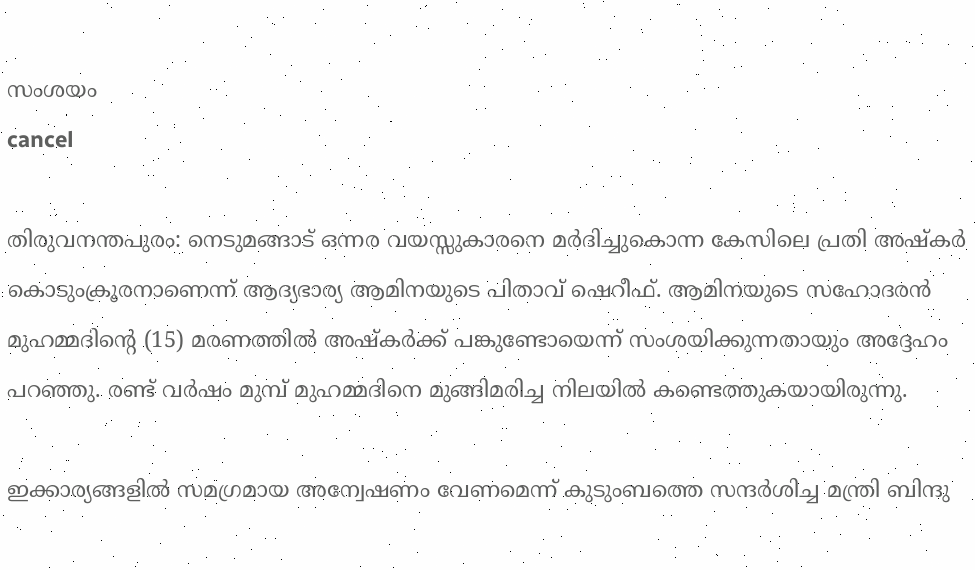സംശയം
cancel

തിരുവനന്തപുരം: നെടുമങ്ങാട് ഒന്നര വയസ്സുകാരനെ മർദിച്ചുകൊന്ന കേസിലെ പ്രതി അഷ്‌കർ കൊടുംക്രൂരനാണെന്ന് ആദ്യഭാര്യ ആമിനയുടെ പിതാവ് ഷെറീഫ്. ആമിനയുടെ സഹോദരൻ മുഹമ്മദിന്റെ (15) മരണത്തിൽ അഷ്‌കർക്ക് പങ്കുണ്ടോയെന്ന് സംശയിക്കുന്നതായും അദ്ദേഹം പറഞ്ഞു. രണ്ട് വർഷം മുമ്പ് മുഹമ്മദിനെ മുങ്ങിമരിച്ച നിലയിൽ കണ്ടെത്തുകയായിരുന്നു.

ഇക്കാര്യങ്ങളിൽ സമഗ്രമായ അന്വേഷണം വേണമെന്ന് കുടുംബത്തെ സന്ദർശിച്ച മന്ത്രി ബിന്ദു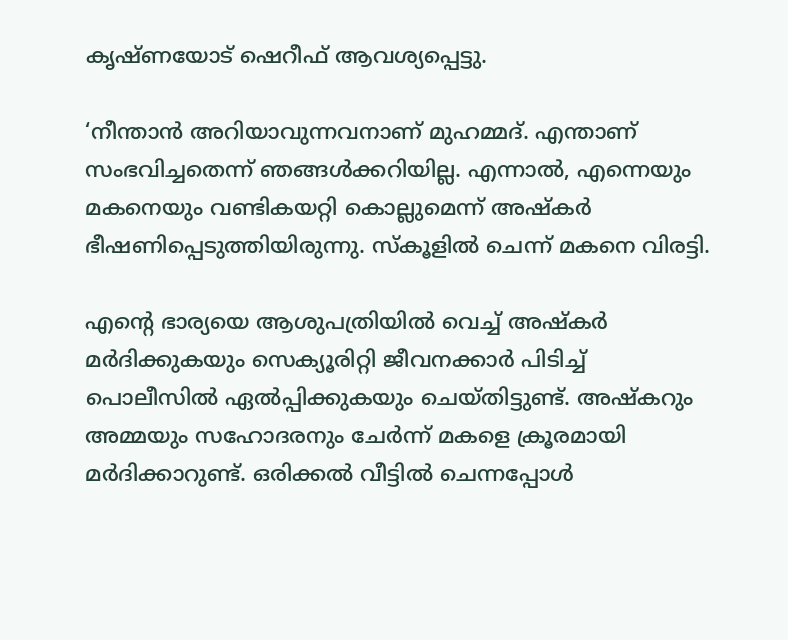കൃഷ്ണയോട് ഷെറീഫ് ആവശ്യപ്പെട്ടു.

‘നീന്താൻ അറിയാവുന്നവനാണ് മുഹമ്മദ്. എന്താണ് സംഭവിച്ചതെന്ന് ഞങ്ങൾക്കറിയില്ല. എന്നാൽ, എന്നെയും മകനെയും വണ്ടികയറ്റി കൊല്ലുമെന്ന് അഷ്‌കർ ഭീഷണിപ്പെടുത്തിയിരുന്നു. സ്കൂളിൽ ചെന്ന് മകനെ വിരട്ടി.

എന്റെ ഭാര്യയെ ആശുപത്രിയിൽ വെച്ച് അഷ്‌കർ മർദിക്കുകയും സെക്യൂരിറ്റി ജീവനക്കാർ പിടിച്ച് പൊലീസിൽ ഏൽപ്പിക്കുകയും ചെയ്തിട്ടുണ്ട്. അഷ്‌കറും അമ്മയും സഹോദരനും ചേർന്ന് മകളെ ക്രൂരമായി മർദിക്കാറുണ്ട്. ഒരിക്കൽ വീട്ടിൽ ചെന്നപ്പോൾ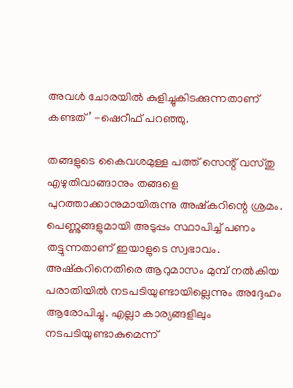അവൾ ചോരയിൽ കുളിച്ചുകിടക്കുന്നതാണ് കണ്ടത്’ -ഷെറീഫ് പറഞ്ഞു.

തങ്ങളുടെ കൈവശമുള്ള പത്ത് സെന്റ് വസ്തു എഴുതിവാങ്ങാനും തങ്ങളെ പുറത്താക്കാനുമായിരുന്നു അഷ്‌കറിന്റെ ശ്രമം. പെണ്ണുങ്ങളുമായി അടുപ്പം സ്ഥാപിച്ച് പണം തട്ടുന്നതാണ് ഇയാളുടെ സ്വഭാവം. അഷ്‌കറിനെതിരെ ആറുമാസം മുമ്പ് നൽകിയ പരാതിയിൽ നടപടിയുണ്ടായില്ലെന്നും അദ്ദേഹം ആരോപിച്ചു. എല്ലാ കാര്യങ്ങളിലും നടപടിയുണ്ടാകുമെന്ന്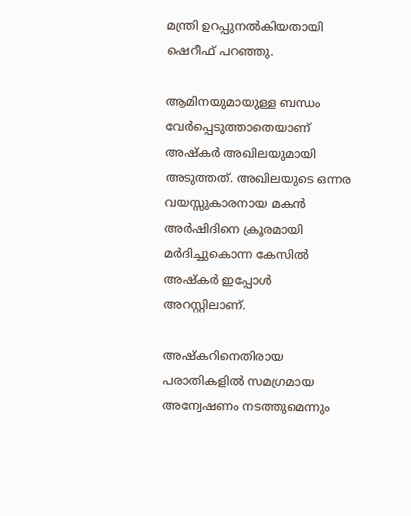മന്ത്രി ഉറപ്പുനൽകിയതായി ഷെറീഫ് പറഞ്ഞു.

ആമിനയുമായുള്ള ബന്ധം വേർപ്പെടുത്താതെയാണ് അഷ്‌കർ അഖിലയുമായി അടുത്തത്. അഖിലയുടെ ഒന്നര വയസ്സുകാരനായ മകൻ അർഷിദിനെ ക്രൂരമായി മർദിച്ചുകൊന്ന കേസിൽ അഷ്‌കർ ഇപ്പോൾ അറസ്റ്റിലാണ്.

അഷ്‌കറിനെതിരായ പരാതികളിൽ സമഗ്രമായ അന്വേഷണം നടത്തുമെന്നും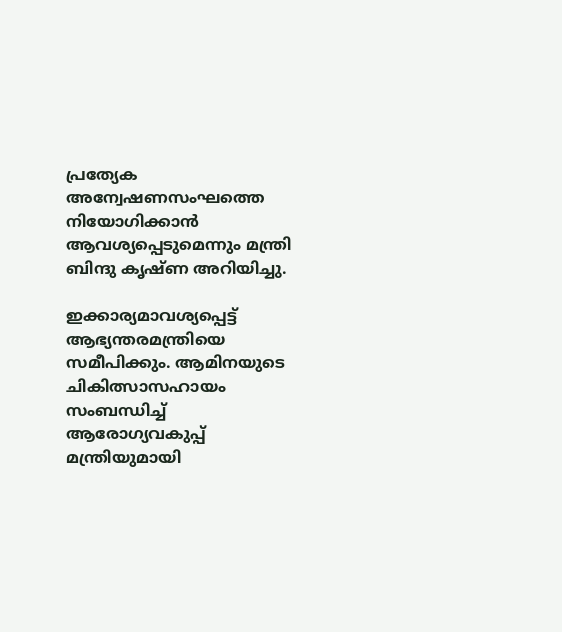പ്രത്യേക അന്വേഷണസംഘത്തെ നിയോഗിക്കാൻ ആവശ്യപ്പെടുമെന്നും മന്ത്രി ബിന്ദു കൃഷ്ണ അറിയിച്ചു.

ഇക്കാര്യമാവശ്യപ്പെട്ട് ആഭ്യന്തരമന്ത്രിയെ സമീപിക്കും. ആമിനയുടെ ചികിത്സാസഹായം സംബന്ധിച്ച് ആരോഗ്യവകുപ്പ് മന്ത്രിയുമായി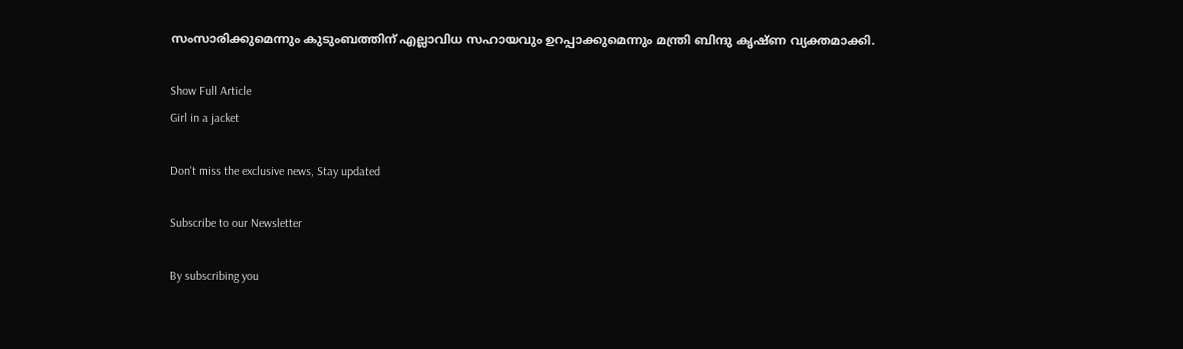സംസാരിക്കുമെന്നും കുടുംബത്തിന് എല്ലാവിധ സഹായവും ഉറപ്പാക്കുമെന്നും മന്ത്രി ബിന്ദു കൃഷ്ണ വ്യക്തമാക്കി.

Show Full Article
Girl in a jacket

Don't miss the exclusive news, Stay updated

Subscribe to our Newsletter

By subscribing you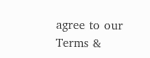agree to our Terms &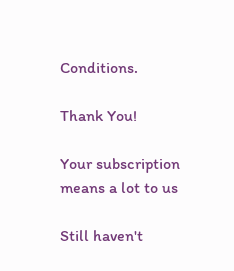Conditions.

Thank You!

Your subscription means a lot to us

Still haven't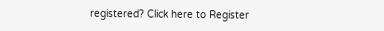registered? Click here to Register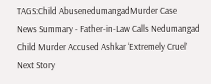TAGS:Child AbusenedumangadMurder Case
News Summary - Father-in-Law Calls Nedumangad Child Murder Accused Ashkar ‘Extremely Cruel’
Next Story